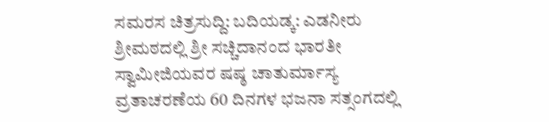ಸಮರಸ ಚಿತ್ರಸುದ್ದಿ: ಬದಿಯಡ್ಕ: ಎಡನೀರು ಶ್ರೀಮಠದಲ್ಲಿ ಶ್ರೀ ಸಚ್ಚಿದಾನಂದ ಭಾರತೀ ಸ್ವಾಮೀಜಿಯವರ ಷಷ್ಠ ಚಾತುರ್ಮಾಸ್ಯ ವ್ರತಾಚರಣೆಯ 60 ದಿನಗಳ ಭಜನಾ ಸತ್ಸಂಗದಲ್ಲಿ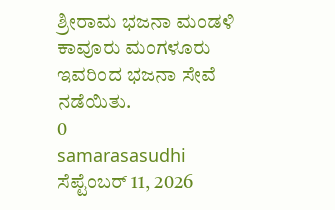ಶ್ರೀರಾಮ ಭಜನಾ ಮಂಡಳಿ ಕಾವೂರು ಮಂಗಳೂರು ಇವರಿಂದ ಭಜನಾ ಸೇವೆ ನಡೆಯಿತು.
0
samarasasudhi
ಸೆಪ್ಟೆಂಬರ್ 11, 2026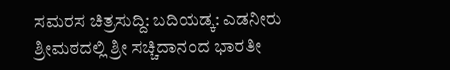ಸಮರಸ ಚಿತ್ರಸುದ್ದಿ: ಬದಿಯಡ್ಕ: ಎಡನೀರು ಶ್ರೀಮಠದಲ್ಲಿ ಶ್ರೀ ಸಚ್ಚಿದಾನಂದ ಭಾರತೀ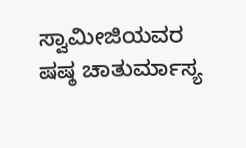ಸ್ವಾಮೀಜಿಯವರ ಷಷ್ಠ ಚಾತುರ್ಮಾಸ್ಯ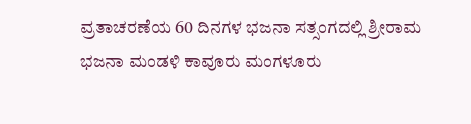ವ್ರತಾಚರಣೆಯ 60 ದಿನಗಳ ಭಜನಾ ಸತ್ಸಂಗದಲ್ಲಿ ಶ್ರೀರಾಮ ಭಜನಾ ಮಂಡಳಿ ಕಾವೂರು ಮಂಗಳೂರು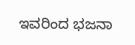ಇವರಿಂದ ಭಜನಾ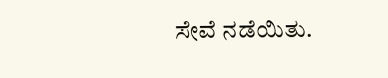ಸೇವೆ ನಡೆಯಿತು.